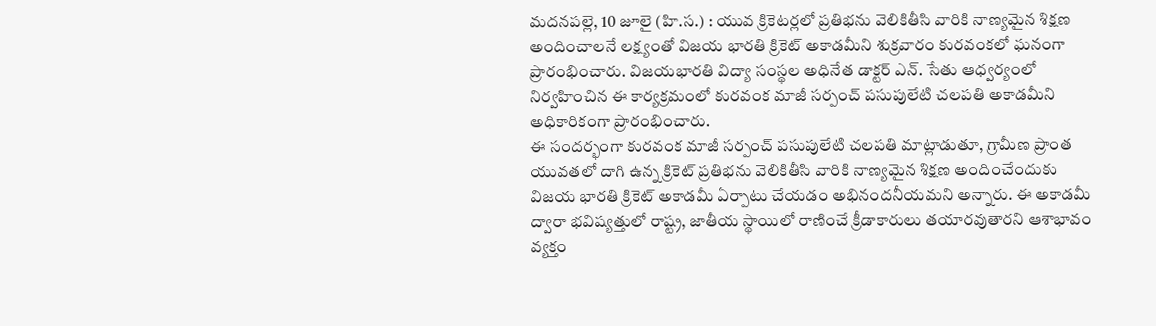మదనపల్లె, 10 జూలై (హి.స.) : యువ క్రికెటర్లలో ప్రతిభను వెలికితీసి వారికి నాణ్యమైన శిక్షణ అందించాలనే లక్ష్యంతో విజయ భారతి క్రికెట్ అకాడమీని శుక్రవారం కురవంకలో ఘనంగా ప్రారంభించారు. విజయభారతి విద్యా సంస్థల అధినేత డాక్టర్ ఎన్. సేతు ఆధ్వర్యంలో నిర్వహించిన ఈ కార్యక్రమంలో కురవంక మాజీ సర్పంచ్ పసుపులేటి చలపతి అకాడమీని అధికారికంగా ప్రారంభించారు.
ఈ సందర్భంగా కురవంక మాజీ సర్పంచ్ పసుపులేటి చలపతి మాట్లాడుతూ, గ్రామీణ ప్రాంత యువతలో దాగి ఉన్న క్రికెట్ ప్రతిభను వెలికితీసి వారికి నాణ్యమైన శిక్షణ అందించేందుకు విజయ భారతి క్రికెట్ అకాడమీ ఏర్పాటు చేయడం అభినందనీయమని అన్నారు. ఈ అకాడమీ ద్వారా భవిష్యత్తులో రాష్ట్ర, జాతీయ స్థాయిలో రాణించే క్రీడాకారులు తయారవుతారని ఆశాభావం వ్యక్తం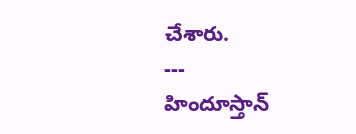చేశారు.
---
హిందూస్తాన్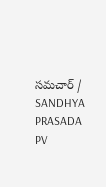సమచార్ / SANDHYA PRASADA PV